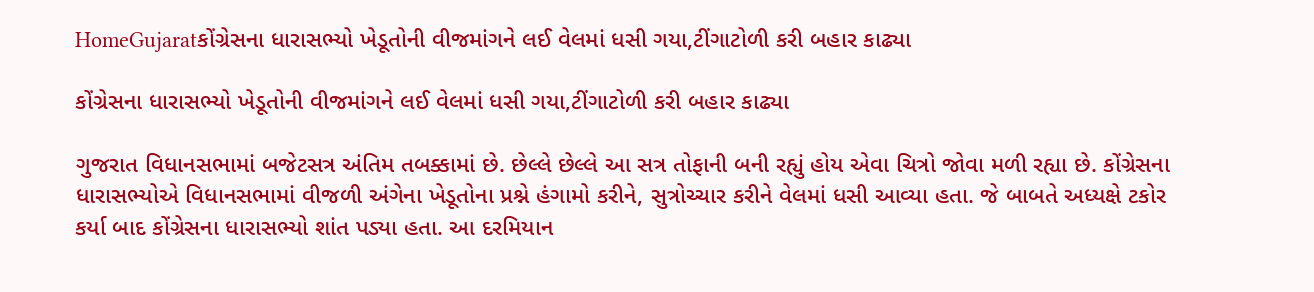HomeGujaratકોંગ્રેસના ધારાસભ્યો ખેડૂતોની વીજમાંગને લઈ વેલમાં ધસી ગયા,ટીંગાટોળી કરી બહાર કાઢ્યા

કોંગ્રેસના ધારાસભ્યો ખેડૂતોની વીજમાંગને લઈ વેલમાં ધસી ગયા,ટીંગાટોળી કરી બહાર કાઢ્યા

ગુજરાત વિધાનસભામાં બજેટસત્ર અંતિમ તબક્કામાં છે. છેલ્લે છેલ્લે આ સત્ર તોફાની બની રહ્યું હોય એવા ચિત્રો જોવા મળી રહ્યા છે. કોંગ્રેસના ધારાસભ્યોએ વિધાનસભામાં વીજળી અંગેના ખેડૂતોના પ્રશ્ને હંગામો કરીને, સુત્રોચ્ચાર કરીને વેલમાં ધસી આવ્યા હતા. જે બાબતે અધ્યક્ષે ટકોર કર્યા બાદ કોંગ્રેસના ધારાસભ્યો શાંત પડ્યા હતા. આ દરમિયાન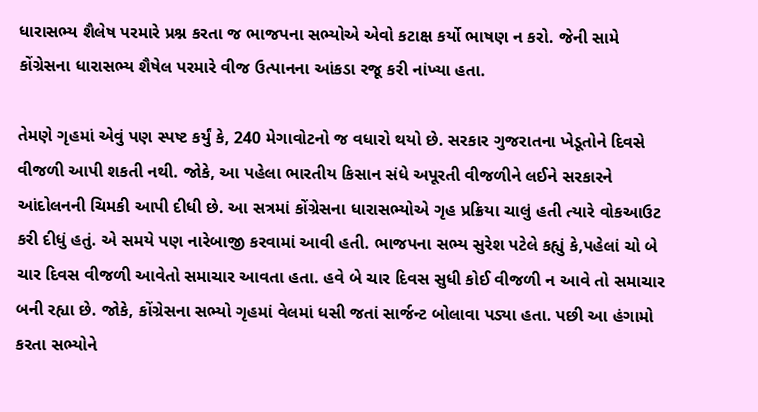ધારાસભ્ય શૈલેષ પરમારે પ્રશ્ન કરતા જ ભાજપના સભ્યોએ એવો કટાક્ષ કર્યો ભાષણ ન કરો. જેની સામે કોંગ્રેસના ધારાસભ્ય શૈષેલ પરમારે વીજ ઉત્પાનના આંકડા રજૂ કરી નાંખ્યા હતા.

તેમણે ગૃહમાં એવું પણ સ્પષ્ટ કર્યું કે, 240 મેગાવોટનો જ વધારો થયો છે. સરકાર ગુજરાતના ખેડૂતોને દિવસે વીજળી આપી શકતી નથી. જોકે, આ પહેલા ભારતીય કિસાન સંધે અપૂરતી વીજળીને લઈને સરકારને આંદોલનની ચિમકી આપી દીધી છે. આ સત્રમાં કોંગ્રેસના ધારાસભ્યોએ ગૃહ પ્રક્રિયા ચાલું હતી ત્યારે વોકઆઉટ કરી દીધું હતું. એ સમયે પણ નારેબાજી કરવામાં આવી હતી. ભાજપના સભ્ય સુરેશ પટેલે કહ્યું કે,પહેલાં ચો બે ચાર દિવસ વીજળી આવેતો સમાચાર આવતા હતા. હવે બે ચાર દિવસ સુધી કોઈ વીજળી ન આવે તો સમાચાર બની રહ્યા છે. જોકે, કોંગ્રેસના સભ્યો ગૃહમાં વેલમાં ધસી જતાં સાર્જન્ટ બોલાવા પડ્યા હતા. પછી આ હંગામો કરતા સભ્યોને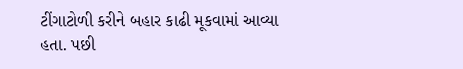ટીંગાટોળી કરીને બહાર કાઢી મૂકવામાં આવ્યા હતા. પછી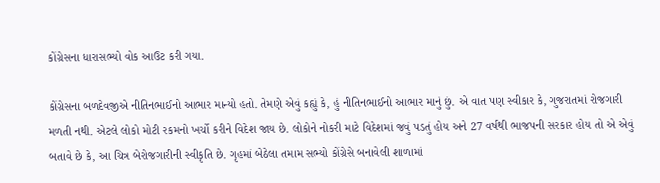કોંગ્રેસના ધારાસભ્યો વોક આઉટ કરી ગયા.

કોંગ્રેસના બળદેવજીએ નીતિનભાઈનો આભાર માન્યો હતો. તેમણે એવું કહ્યું કે, હું નીતિનભાઈનો આભાર માનું છું. એ વાત પણ સ્વીકાર કે, ગુજરાતમાં રોજગારી મળતી નથી. એટલે લોકો મોટી રકમનો ખર્ચો કરીને વિદેશ જાય છે. લોકોને નોકરી માટે વિદેશમાં જવું પડતું હોય અને 27 વર્ષથી ભાજપની સરકાર હોય તો એ એવું બતાવે છે કે, આ ચિત્ર બેરોજગારીની સ્વીકૃતિ છે. ગૃહમાં બેઠેલા તમામ સભ્યો કોંગ્રેસે બનાવેલી શાળામાં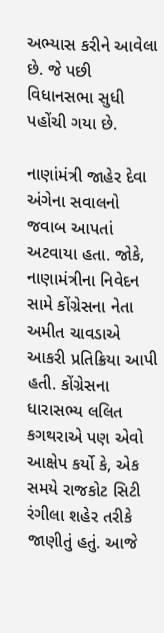અભ્યાસ કરીને આવેલા છે. જે પછી વિધાનસભા સુધી પહોંચી ગયા છે.

નાણાંમંત્રી જાહેર દેવા અંગેના સવાલનો જવાબ આપતાં અટવાયા હતા. જોકે, નાણામંત્રીના નિવેદન સામે કોંગ્રેસના નેતા અમીત ચાવડાએ આકરી પ્રતિક્રિયા આપી હતી. કોંગ્રેસના ધારાસભ્ય લલિત કગથરાએ પણ એવો આક્ષેપ કર્યો કે, એક સમયે રાજકોટ સિટી રંગીલા શહેર તરીકે જાણીતું હતું. આજે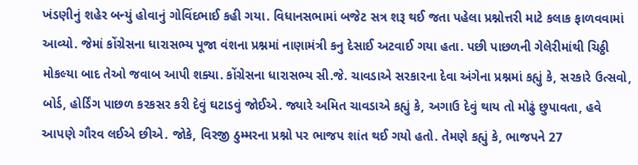ખંડણીનું શહેર બન્યું હોવાનું ગોવિંદભાઈ કહી ગયા. વિધાનસભામાં બજેટ સત્ર શરૂ થઈ જતા પહેલા પ્રશ્નોત્તરી માટે કલાક ફાળવવામાં આવ્યો. જેમાં કોંગ્રેસના ધારાસભ્ય પૂજા વંશના પ્રશ્નમાં નાણામંત્રી કનુ દેસાઈ અટવાઈ ગયા હતા. પછી પાછળની ગેલેરીમાંથી ચિઠ્ઠી મોકલ્યા બાદ તેઓ જવાબ આપી શક્યા. કોંગ્રેસના ધારાસભ્ય સી.જે. ચાવડાએ સરકારના દેવા અંગેના પ્રશ્નમાં કહ્યું કે, સરકારે ઉત્સવો, બોર્ડ, હોર્ડિંગ પાછળ કરકસર કરી દેવું ઘટાડવું જોઈએ. જ્યારે અમિત ચાવડાએ કહ્યું કે, અગાઉ દેવું થાય તો મોઢું છુપાવતા, હવે આપણે ગૌરવ લઈએ છીએ. જોકે, વિરજી ઠુમ્મરના પ્રશ્નો પર ભાજપ શાંત થઈ ગયો હતો. તેમણે કહ્યું કે, ભાજપને 27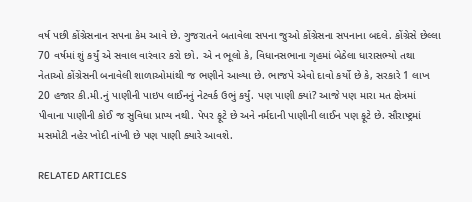વર્ષ પછી કોંગ્રેસનાન સપના કેમ આવે છે. ગુજરાતને બતાવેલા સપના જુઓ કોંગ્રેસના સપનાના બદલે. કોંગ્રેસે છેલ્લા 70 વર્ષમાં શું કર્યું એ સવાલ વારંવાર કરો છો. એ ન ભૂલો કે, વિધાનસભાના ગૃહમાં બેઠેલા ધારાસભ્યો તથા નેતાઓ કોંગ્રેસની બનાવેલી શાળાઓમાંથી જ ભણીને આવ્યા છે. ભાજપે એવો દાવો કર્યો છે કે, સરકારે 1 લાખ 20 હજાર કી.મી.નું પાણીની પાઇપ લાઈનનું નેટવર્ક ઉભું કર્યું. પણ પાણી ક્યાં? આજે પણ મારા મત ક્ષેત્રમાં પીવાના પાણીની કોઈ જ સુવિધા પ્રાપ્ય નથી. પેપર ફૂટે છે અને નર્મદાની પાણીની લાઈન પણ ફૂટે છે. સૌરાષ્ટ્રમાં મસમોટી નહેર ખોદી નાંખી છે પણ પાણી ક્યારે આવશે.

RELATED ARTICLES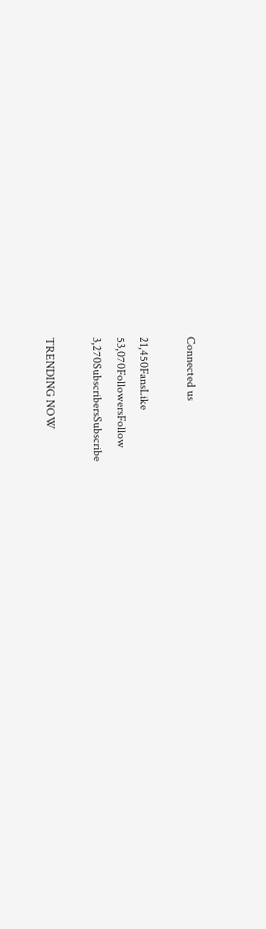Connected us

21,450FansLike
53,070FollowersFollow
3,270SubscribersSubscribe

TRENDING NOW